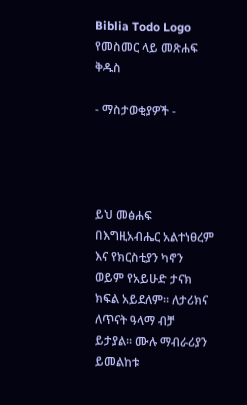Biblia Todo Logo
የመስመር ላይ መጽሐፍ ቅዱስ

- ማስታወቂያዎች -




ይህ መፅሐፍ በእግዚአብሔር አልተነፀረም እና የክርስቲያን ካኖን ወይም የአይሁድ ታናክ ክፍል አይደለም። ለታሪክና ለጥናት ዓላማ ብቻ ይታያል። ሙሉ ማብራሪያን ይመልከቱ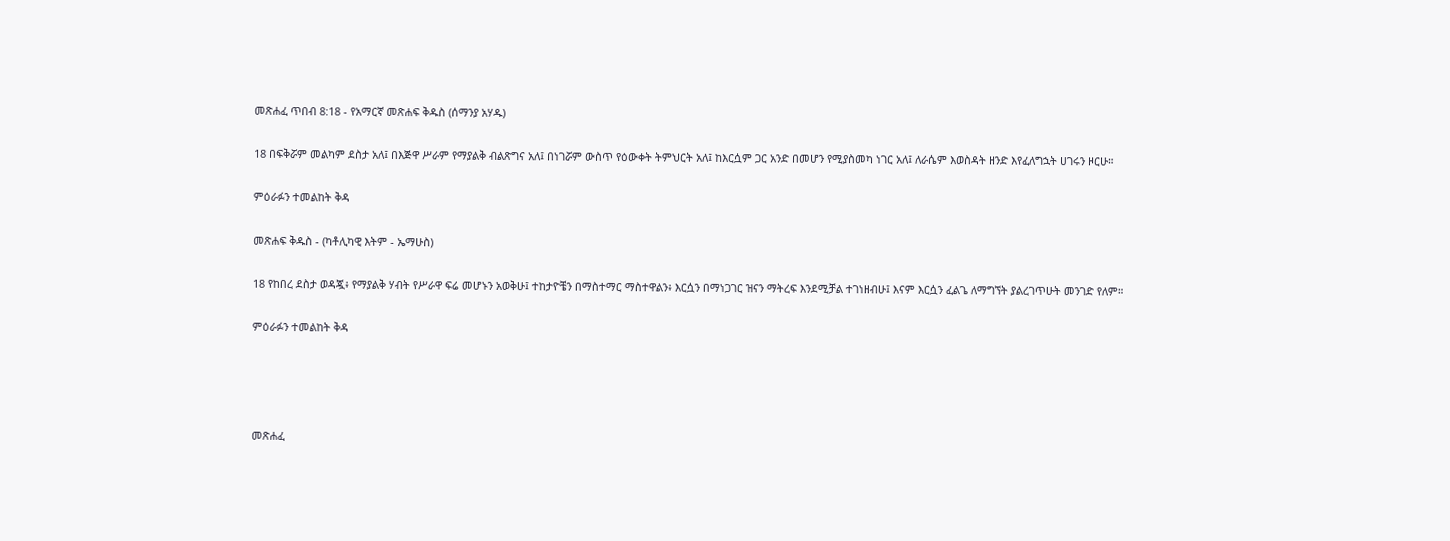መጽሐፈ ጥበብ 8:18 - የአማርኛ መጽሐፍ ቅዱስ (ሰማንያ አሃዱ)

18 በፍቅሯም መልካም ደስታ አለ፤ በእጅዋ ሥራም የማያልቅ ብልጽግና አለ፤ በነገሯም ውስጥ የዕውቀት ትምህርት አለ፤ ከእርሷም ጋር አንድ በመሆን የሚያስመካ ነገር አለ፤ ለራሴም እወስዳት ዘንድ እየፈለግኋት ሀገሩን ዞርሁ።

ምዕራፉን ተመልከት ቅዳ

መጽሐፍ ቅዱስ - (ካቶሊካዊ እትም - ኤማሁስ)

18 የከበረ ደስታ ወዳጇ፥ የማያልቅ ሃብት የሥራዋ ፍሬ መሆኑን አወቅሁ፤ ተከታዮቼን በማስተማር ማስተዋልን፥ እርሷን በማነጋገር ዝናን ማትረፍ እንደሚቻል ተገነዘብሁ፤ እናም እርሷን ፈልጌ ለማግኘት ያልረገጥሁት መንገድ የለም።

ምዕራፉን ተመልከት ቅዳ




መጽሐፈ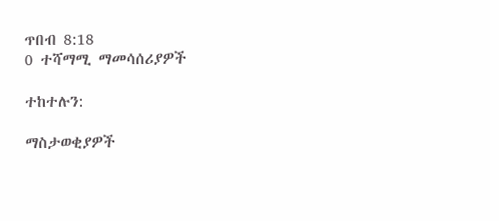ጥበብ 8:18
0 ተሻማሚ ማመሳሰሪያዎች

ተከተሉን:

ማስታወቂያዎች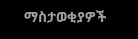ማስታወቂያዎች